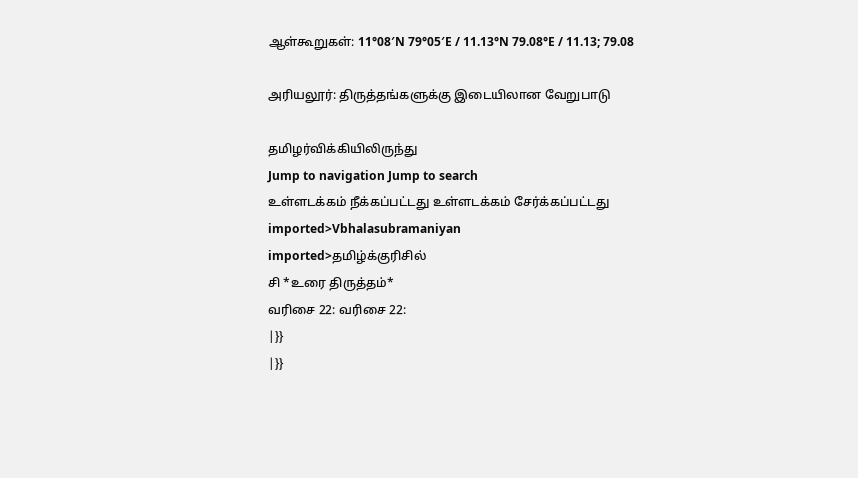ஆள்கூறுகள்: 11°08′N 79°05′E / 11.13°N 79.08°E / 11.13; 79.08

அரியலூர்: திருத்தங்களுக்கு இடையிலான வேறுபாடு

தமிழர்விக்கியிலிருந்து
Jump to navigation Jump to search
உள்ளடக்கம் நீக்கப்பட்டது உள்ளடக்கம் சேர்க்கப்பட்டது
imported>Vbhalasubramaniyan
imported>தமிழ்க்குரிசில்
சி *உரை திருத்தம்*
வரிசை 22: வரிசை 22:
|}}
|}}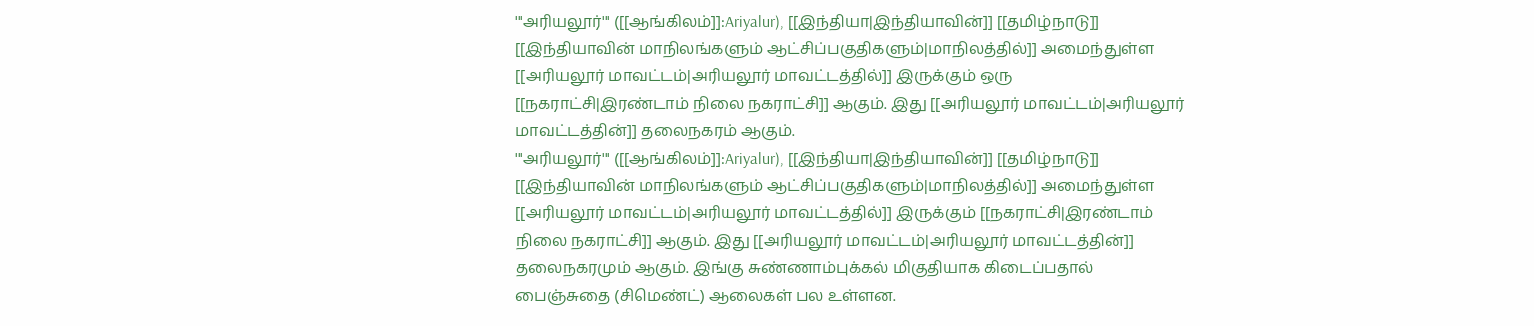'''அரியலூர்''' ([[ஆங்கிலம்]]:Ariyalur), [[இந்தியா|இந்தியாவின்]] [[தமிழ்நாடு]] [[இந்தியாவின் மாநிலங்களும் ஆட்சிப்பகுதிகளும்|மாநிலத்தில்]] அமைந்துள்ள [[அரியலூர் மாவட்டம்|அரியலூர் மாவட்டத்தில்]] இருக்கும் ஒரு [[நகராட்சி|இரண்டாம் நிலை நகராட்சி]] ஆகும். இது [[அரியலூர் மாவட்டம்|அரியலூர் மாவட்டத்தின்]] தலைநகரம் ஆகும்.
'''அரியலூர்''' ([[ஆங்கிலம்]]:Ariyalur), [[இந்தியா|இந்தியாவின்]] [[தமிழ்நாடு]] [[இந்தியாவின் மாநிலங்களும் ஆட்சிப்பகுதிகளும்|மாநிலத்தில்]] அமைந்துள்ள [[அரியலூர் மாவட்டம்|அரியலூர் மாவட்டத்தில்]] இருக்கும் [[நகராட்சி|இரண்டாம் நிலை நகராட்சி]] ஆகும். இது [[அரியலூர் மாவட்டம்|அரியலூர் மாவட்டத்தின்]] தலைநகரமும் ஆகும். இங்கு சுண்ணாம்புக்கல் மிகுதியாக கிடைப்பதால் பைஞ்சுதை (சிமெண்ட்) ஆலைகள் பல உள்ளன.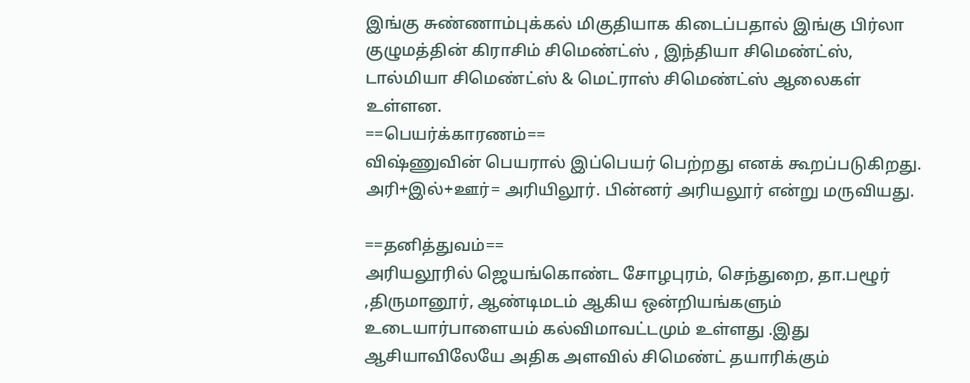இங்கு சுண்ணாம்புக்கல் மிகுதியாக கிடைப்பதால் இங்கு பிர்லா குழுமத்தின் கிராசிம் சிமெண்ட்ஸ் , இந்தியா சிமெண்ட்ஸ், டால்மியா சிமெண்ட்ஸ் & மெட்ராஸ் சிமெண்ட்ஸ் ஆலைகள் உள்ளன.
==பெயர்க்காரணம்==
விஷ்ணுவின் பெயரால் இப்பெயர் பெற்றது எனக் கூறப்படுகிறது. அரி+இல்+ஊர்= அரியிலூர். பின்னர் அரியலூர் என்று மருவியது.

==தனித்துவம்==
அரியலூரில் ஜெயங்கொண்ட சோழபுரம், செந்துறை, தா.பழூர் ,திருமானூர், ஆண்டிமடம் ஆகிய ஒன்றியங்களும் உடையார்பாளையம் கல்விமாவட்டமும் உள்ளது .இது ஆசியாவிலேயே அதிக அளவில் சிமெண்ட் தயாரிக்கும்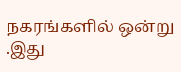நகரங்களில் ஒன்று .இது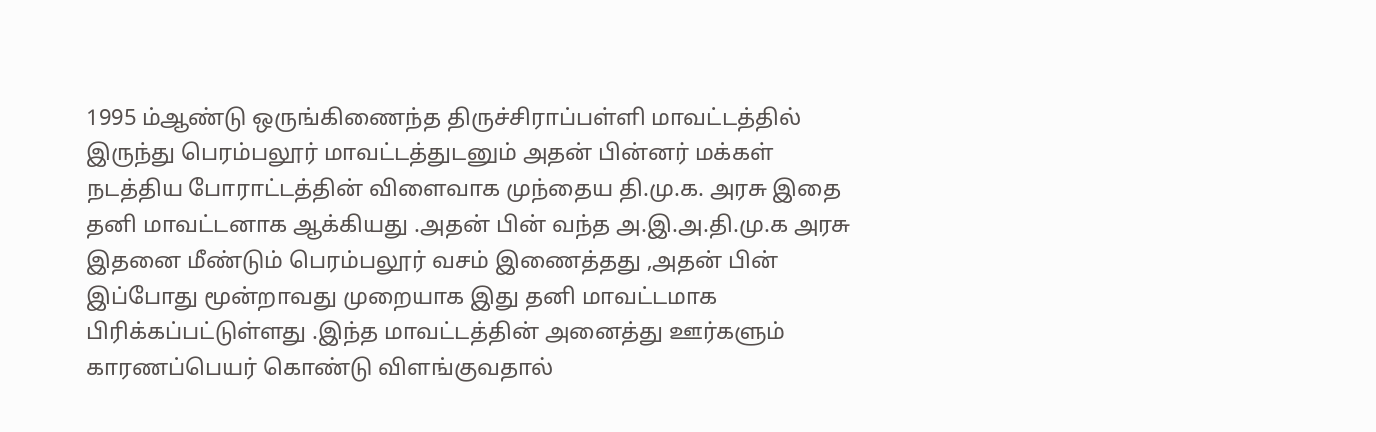1995 ம்ஆண்டு ஒருங்கிணைந்த திருச்சிராப்பள்ளி மாவட்டத்தில் இருந்து பெரம்பலூர் மாவட்டத்துடனும் அதன் பின்னர் மக்கள் நடத்திய போராட்டத்தின் விளைவாக முந்தைய தி.மு.க. அரசு இதை தனி மாவட்டனாக ஆக்கியது .அதன் பின் வந்த அ.இ.அ.தி.மு.க அரசு இதனை மீண்டும் பெரம்பலூர் வசம் இணைத்தது ,அதன் பின் இப்போது மூன்றாவது முறையாக இது தனி மாவட்டமாக பிரிக்கப்பட்டுள்ளது .இந்த மாவட்டத்தின் அனைத்து ஊர்களும் காரணப்பெயர் கொண்டு விளங்குவதால்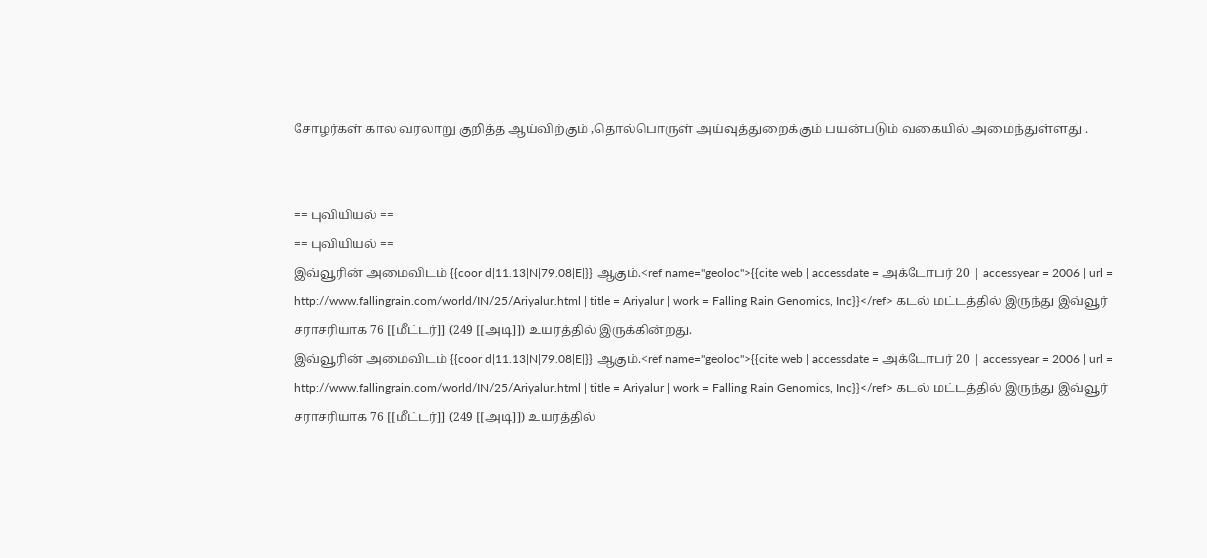சோழர்கள் கால வரலாறு குறித்த ஆய்விற்கும் ,தொல்பொருள் அய்வுத்துறைக்கும் பயன்படும் வகையில் அமைந்துள்ளது .


== புவியியல் ==
== புவியியல் ==
இவ்வூரின் அமைவிடம் {{coor d|11.13|N|79.08|E|}} ஆகும்.<ref name="geoloc">{{cite web | accessdate = அக்டோபர் 20 | accessyear = 2006 | url = http://www.fallingrain.com/world/IN/25/Ariyalur.html | title = Ariyalur | work = Falling Rain Genomics, Inc}}</ref> கடல் மட்டத்தில் இருந்து இவ்வூர் சராசரியாக 76 [[மீட்டர்]] (249 [[அடி]]) உயரத்தில் இருக்கின்றது.
இவ்வூரின் அமைவிடம் {{coor d|11.13|N|79.08|E|}} ஆகும்.<ref name="geoloc">{{cite web | accessdate = அக்டோபர் 20 | accessyear = 2006 | url = http://www.fallingrain.com/world/IN/25/Ariyalur.html | title = Ariyalur | work = Falling Rain Genomics, Inc}}</ref> கடல் மட்டத்தில் இருந்து இவ்வூர் சராசரியாக 76 [[மீட்டர்]] (249 [[அடி]]) உயரத்தில்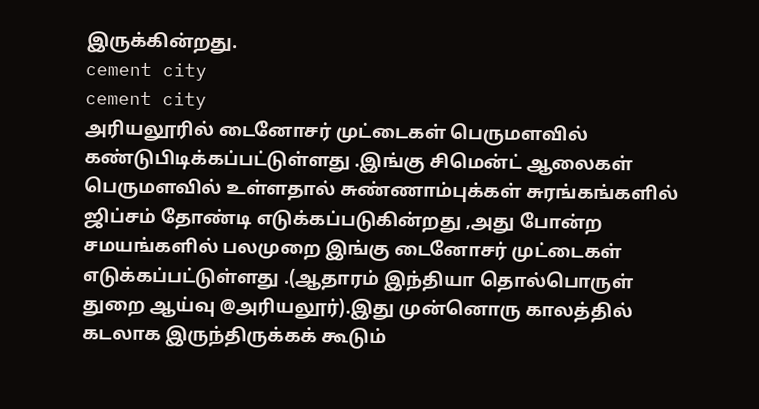இருக்கின்றது.
cement city
cement city
அரியலூரில் டைனோசர் முட்டைகள் பெருமளவில் கண்டுபிடிக்கப்பட்டுள்ளது .இங்கு சிமென்ட் ஆலைகள் பெருமளவில் உள்ளதால் சுண்ணாம்புக்கள் சுரங்கங்களில் ஜிப்சம் தோண்டி எடுக்கப்படுகின்றது ,அது போன்ற சமயங்களில் பலமுறை இங்கு டைனோசர் முட்டைகள் எடுக்கப்பட்டுள்ளது .(ஆதாரம் இந்தியா தொல்பொருள் துறை ஆய்வு @அரியலூர்).இது முன்னொரு காலத்தில் கடலாக இருந்திருக்கக் கூடும்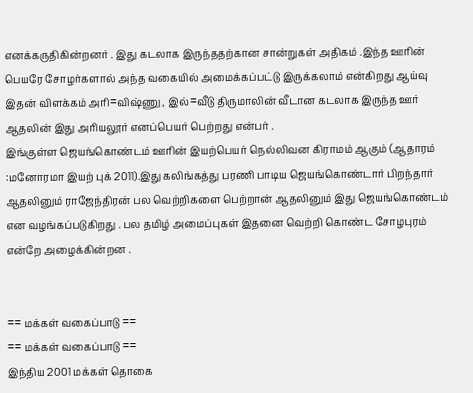எனக்கருதிகின்றனர் . இது கடலாக இருந்ததற்கான சான்றுகள் அதிகம் .இந்த ஊரின் பெயரே சோழர்களால் அந்த வகையில் அமைக்கப்பட்டு இருக்கலாம் என்கிறது ஆய்வு இதன் விளக்கம் அரி=விஷ்ணு , இல்=வீடு திருமாலின் வீடான கடலாக இருந்த ஊர் ஆதலின் இது அரியலூர் எனப்பெயர் பெற்றது என்பர் .
இங்குள்ள ஜெயங்கொண்டம் ஊரின் இயற்பெயர் நெல்லிவன கிராமம் ஆகும் (ஆதாரம் :மனோரமா இயற் புக் 2011).இது கலிங்கத்து பரணி பாடிய ஜெயங்கொண்டார் பிறந்தார் ஆதலினும் ராஜேந்திரன் பல வெற்றிகளை பெற்றான் ஆதலினும் இது ஜெயங்கொண்டம் என வழங்கப்படுகிறது . பல தமிழ் அமைப்புகள் இதனை வெற்றி கொண்ட சோழபுரம் என்றே அழைக்கின்றன .


== மக்கள் வகைப்பாடு ==
== மக்கள் வகைப்பாடு ==
இந்திய 2001 மக்கள் தொகை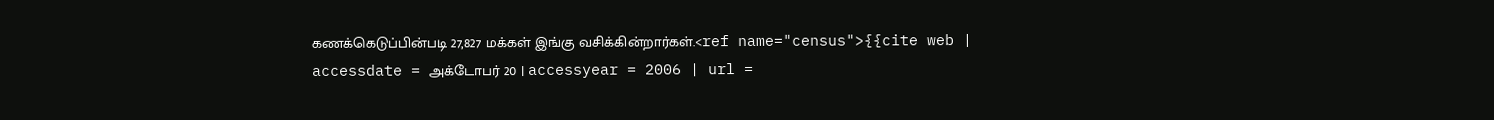கணக்கெடுப்பின்படி 27,827 மக்கள் இங்கு வசிக்கின்றார்கள்.<ref name="census">{{cite web | accessdate = அக்டோபர் 20 | accessyear = 2006 | url =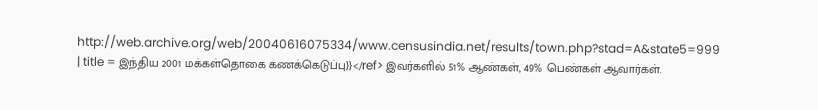http://web.archive.org/web/20040616075334/www.censusindia.net/results/town.php?stad=A&state5=999 | title = இந்திய 2001 மக்கள்தொகை கணக்கெடுப்பு}}</ref> இவர்களில் 51% ஆண்கள், 49% பெண்கள் ஆவார்கள்.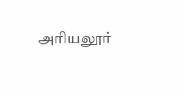அரியலூர்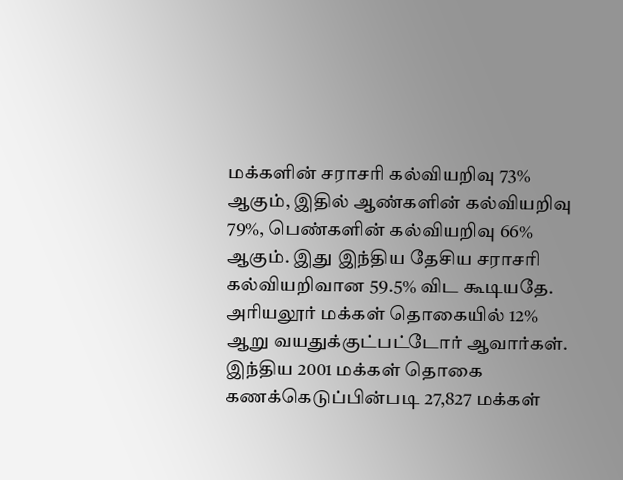மக்களின் சராசரி கல்வியறிவு 73% ஆகும், இதில் ஆண்களின் கல்வியறிவு 79%, பெண்களின் கல்வியறிவு 66% ஆகும். இது இந்திய தேசிய சராசரி கல்வியறிவான 59.5% விட கூடியதே. அரியலூர் மக்கள் தொகையில் 12% ஆறு வயதுக்குட்பட்டோர் ஆவார்கள்.
இந்திய 2001 மக்கள் தொகை கணக்கெடுப்பின்படி 27,827 மக்கள்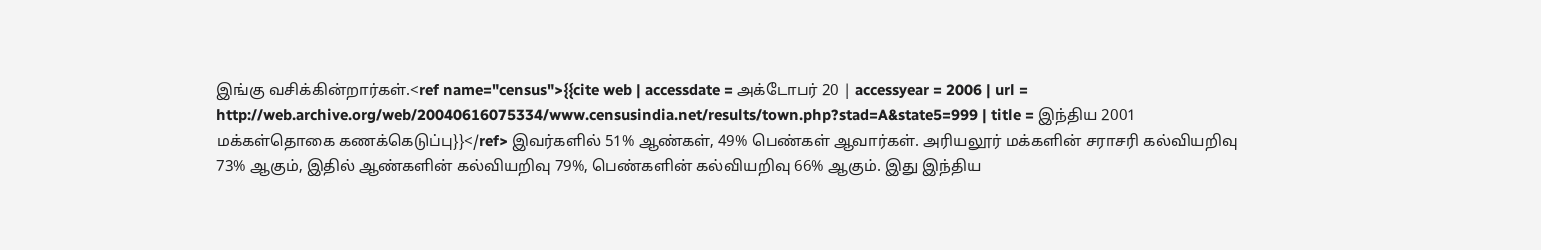இங்கு வசிக்கின்றார்கள்.<ref name="census">{{cite web | accessdate = அக்டோபர் 20 | accessyear = 2006 | url = http://web.archive.org/web/20040616075334/www.censusindia.net/results/town.php?stad=A&state5=999 | title = இந்திய 2001 மக்கள்தொகை கணக்கெடுப்பு}}</ref> இவர்களில் 51% ஆண்கள், 49% பெண்கள் ஆவார்கள். அரியலூர் மக்களின் சராசரி கல்வியறிவு 73% ஆகும், இதில் ஆண்களின் கல்வியறிவு 79%, பெண்களின் கல்வியறிவு 66% ஆகும். இது இந்திய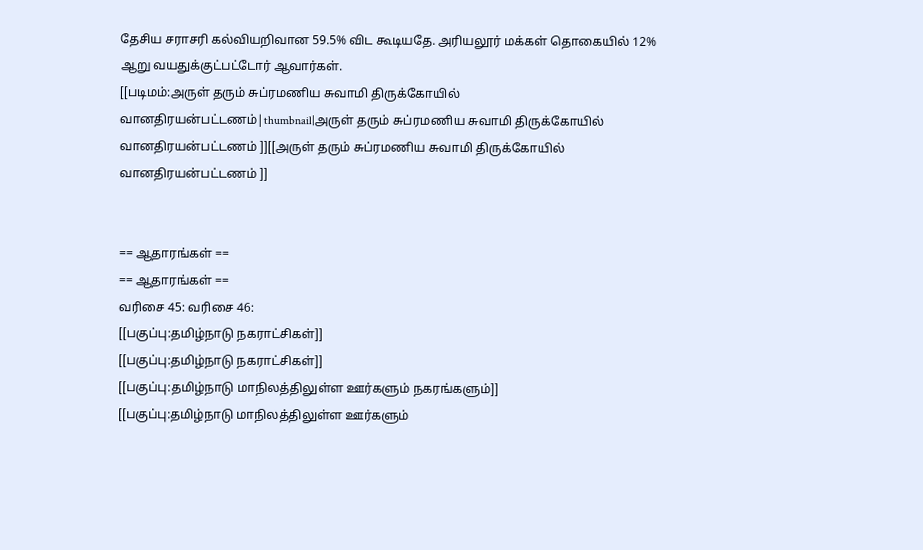தேசிய சராசரி கல்வியறிவான 59.5% விட கூடியதே. அரியலூர் மக்கள் தொகையில் 12% ஆறு வயதுக்குட்பட்டோர் ஆவார்கள்.
[[படிமம்:அருள் தரும் சுப்ரமணிய சுவாமி திருக்கோயில் வானதிரயன்பட்டணம்|thumbnail|அருள் தரும் சுப்ரமணிய சுவாமி திருக்கோயில் வானதிரயன்பட்டணம் ]][[அருள் தரும் சுப்ரமணிய சுவாமி திருக்கோயில் வானதிரயன்பட்டணம் ]]


== ஆதாரங்கள் ==
== ஆதாரங்கள் ==
வரிசை 45: வரிசை 46:
[[பகுப்பு:தமிழ்நாடு நகராட்சிகள்]]
[[பகுப்பு:தமிழ்நாடு நகராட்சிகள்]]
[[பகுப்பு:தமிழ்நாடு மாநிலத்திலுள்ள ஊர்களும் நகரங்களும்]]
[[பகுப்பு:தமிழ்நாடு மாநிலத்திலுள்ள ஊர்களும்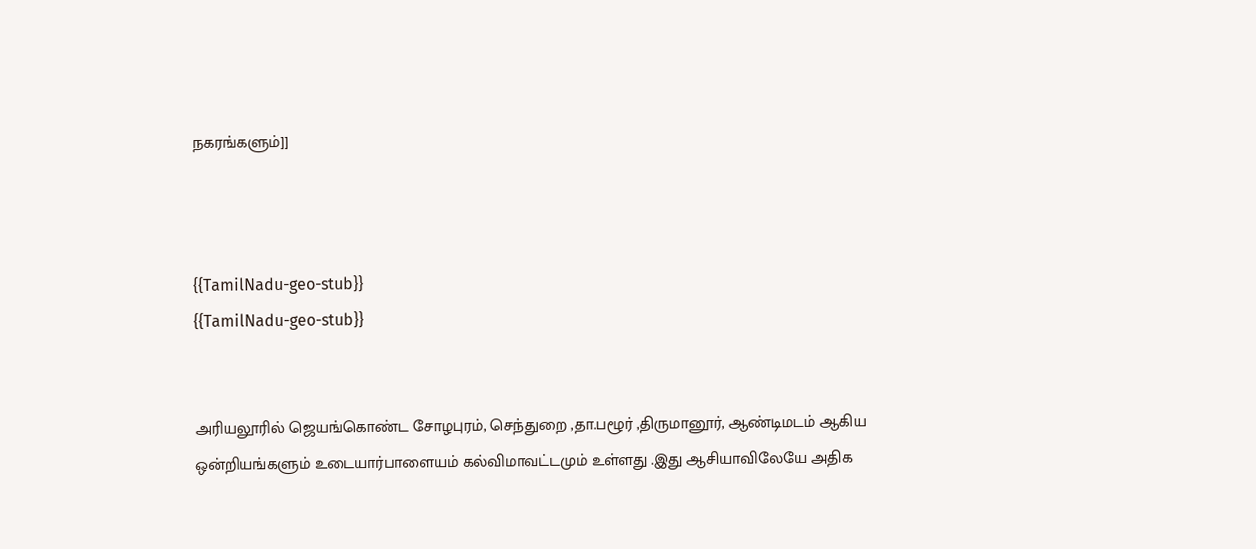நகரங்களும்]]



{{TamilNadu-geo-stub}}
{{TamilNadu-geo-stub}}


அரியலூரில் ஜெயங்கொண்ட சோழபுரம், செந்துறை ,தா.பழூர் ,திருமானூர், ஆண்டிமடம் ஆகிய ஒன்றியங்களும் உடையார்பாளையம் கல்விமாவட்டமும் உள்ளது .இது ஆசியாவிலேயே அதிக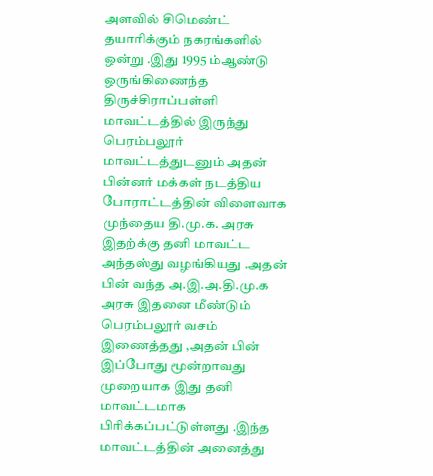அளவில் சிமெண்ட் தயாரிக்கும் நகரங்களில் ஒன்று .இது 1995 ம்ஆண்டு ஒருங்கிணைந்த திருச்சிராப்பள்ளி மாவட்டத்தில் இருந்து பெரம்பலூர் மாவட்டத்துடனும் அதன் பின்னர் மக்கள் நடத்திய போராட்டத்தின் விளைவாக முந்தைய தி.மு.க. அரசு இதற்க்கு தனி மாவட்ட அந்தஸ்து வழங்கியது .அதன் பின் வந்த அ.இ.அ.தி.மு.க அரசு இதனை மீண்டும் பெரம்பலூர் வசம் இணைத்தது ,அதன் பின் இப்போது மூன்றாவது முறையாக இது தனி மாவட்டமாக பிரிக்கப்பட்டுள்ளது .இந்த மாவட்டத்தின் அனைத்து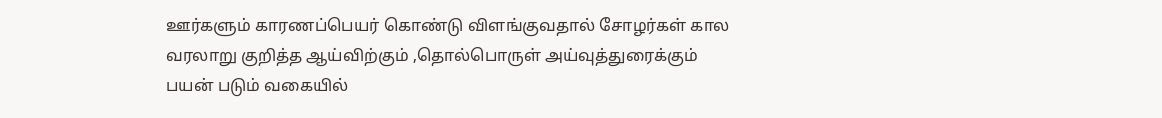ஊர்களும் காரணப்பெயர் கொண்டு விளங்குவதால் சோழர்கள் கால வரலாறு குறித்த ஆய்விற்கும் ,தொல்பொருள் அய்வுத்துரைக்கும் பயன் படும் வகையில்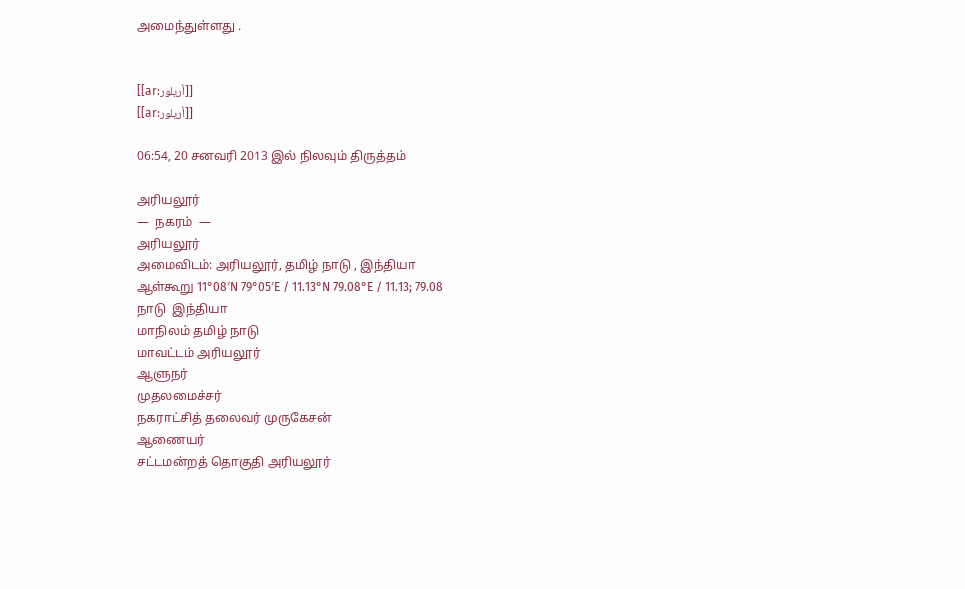அமைந்துள்ளது .


[[ar:أريلور]]
[[ar:أريلور]]

06:54, 20 சனவரி 2013 இல் நிலவும் திருத்தம்

அரியலூர்
—  நகரம்  —
அரியலூர்
அமைவிடம்: அரியலூர், தமிழ் நாடு , இந்தியா
ஆள்கூறு 11°08′N 79°05′E / 11.13°N 79.08°E / 11.13; 79.08
நாடு  இந்தியா
மாநிலம் தமிழ் நாடு
மாவட்டம் அரியலூர்
ஆளுநர்
முதலமைச்சர்
நகராட்சித் தலைவர் முருகேசன்
ஆணையர்
சட்டமன்றத் தொகுதி அரியலூர்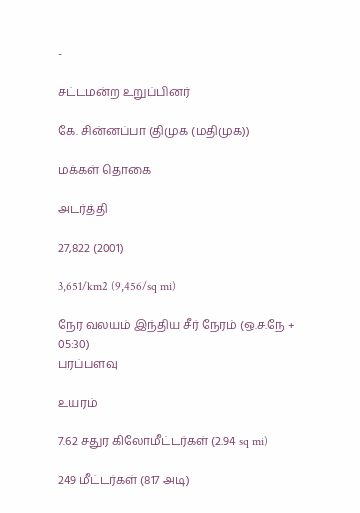-

சட்டமன்ற உறுப்பினர்

கே. சின்னப்பா (திமுக (மதிமுக))

மக்கள் தொகை

அடர்த்தி

27,822 (2001)

3,651/km2 (9,456/sq mi)

நேர வலயம் இந்திய சீர் நேரம் (ஒ.ச.நே + 05:30)
பரப்பளவு

உயரம்

7.62 சதுர கிலோமீட்டர்கள் (2.94 sq mi)

249 மீட்டர்கள் (817 அடி)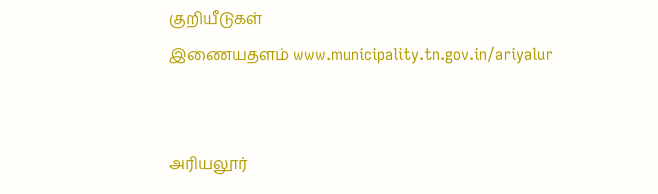குறியீடுகள்
இணையதளம் www.municipality.tn.gov.in/ariyalur


அரியலூர்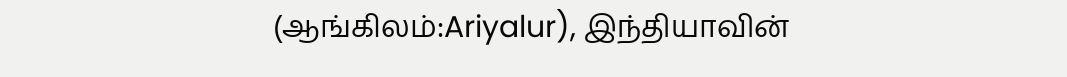(ஆங்கிலம்:Ariyalur), இந்தியாவின்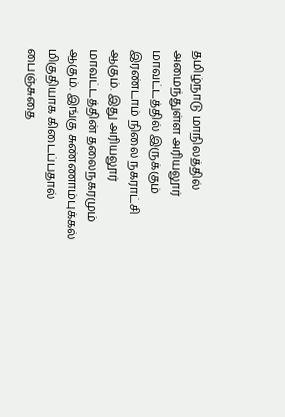தமிழ்நாடு மாநிலத்தில் அமைந்துள்ள அரியலூர் மாவட்டத்தில் இருக்கும் இரண்டாம் நிலை நகராட்சி ஆகும். இது அரியலூர் மாவட்டத்தின் தலைநகரமும் ஆகும். இங்கு சுண்ணாம்புக்கல் மிகுதியாக கிடைப்பதால் பைஞ்சுதை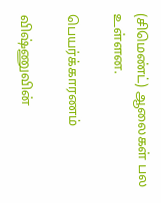(சிமெண்ட்) ஆலைகள் பல உள்ளன.

பெயர்க்காரணம்

விஷ்ணுவின்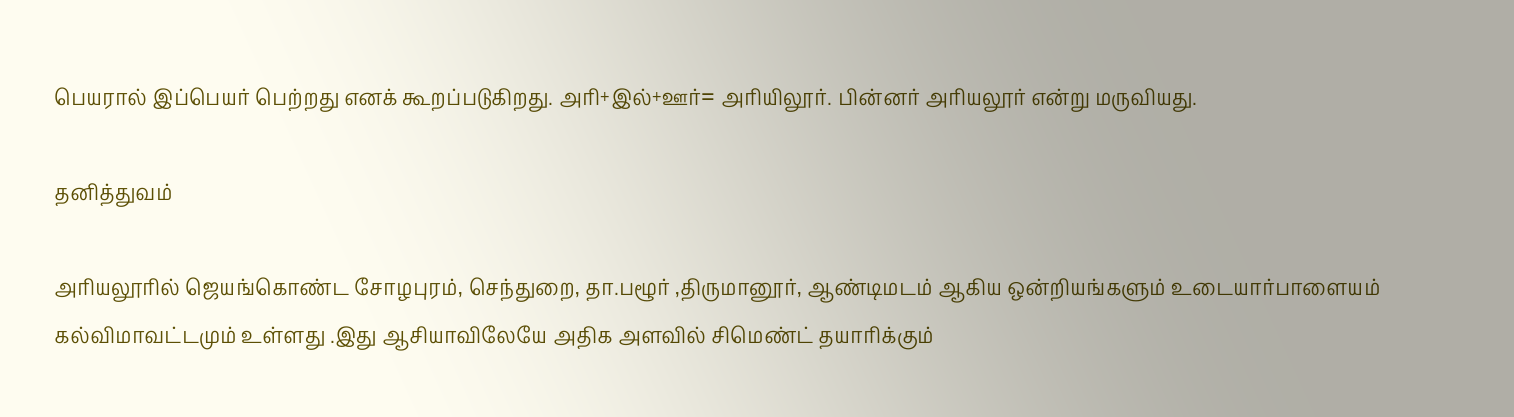பெயரால் இப்பெயர் பெற்றது எனக் கூறப்படுகிறது. அரி+இல்+ஊர்= அரியிலூர். பின்னர் அரியலூர் என்று மருவியது.

தனித்துவம்

அரியலூரில் ஜெயங்கொண்ட சோழபுரம், செந்துறை, தா.பழூர் ,திருமானூர், ஆண்டிமடம் ஆகிய ஒன்றியங்களும் உடையார்பாளையம் கல்விமாவட்டமும் உள்ளது .இது ஆசியாவிலேயே அதிக அளவில் சிமெண்ட் தயாரிக்கும்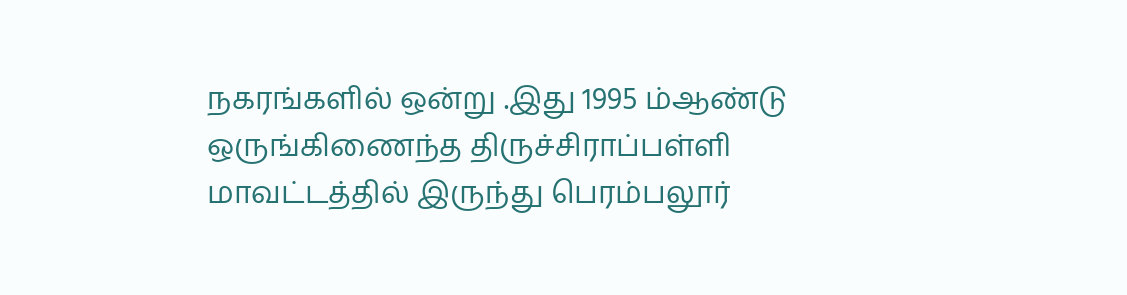நகரங்களில் ஒன்று .இது 1995 ம்ஆண்டு ஒருங்கிணைந்த திருச்சிராப்பள்ளி மாவட்டத்தில் இருந்து பெரம்பலூர்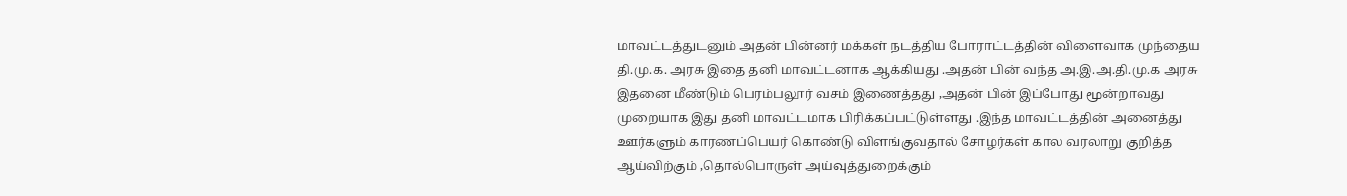மாவட்டத்துடனும் அதன் பின்னர் மக்கள் நடத்திய போராட்டத்தின் விளைவாக முந்தைய தி.மு.க. அரசு இதை தனி மாவட்டனாக ஆக்கியது .அதன் பின் வந்த அ.இ.அ.தி.மு.க அரசு இதனை மீண்டும் பெரம்பலூர் வசம் இணைத்தது ,அதன் பின் இப்போது மூன்றாவது முறையாக இது தனி மாவட்டமாக பிரிக்கப்பட்டுள்ளது .இந்த மாவட்டத்தின் அனைத்து ஊர்களும் காரணப்பெயர் கொண்டு விளங்குவதால் சோழர்கள் கால வரலாறு குறித்த ஆய்விற்கும் ,தொல்பொருள் அய்வுத்துறைக்கும்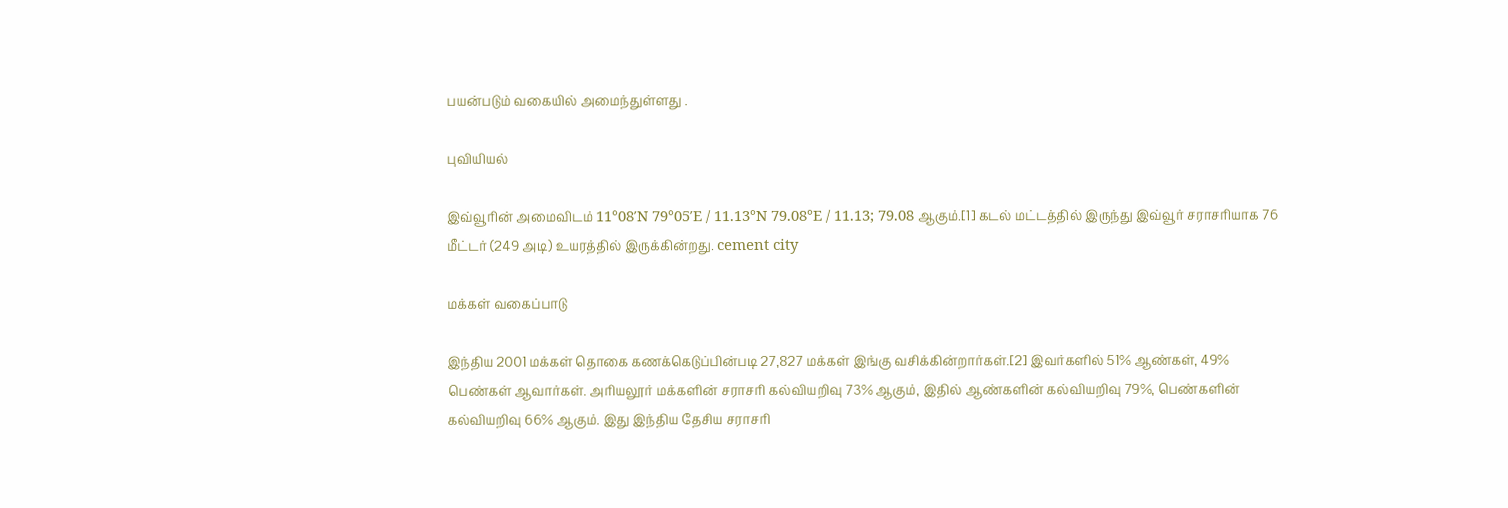பயன்படும் வகையில் அமைந்துள்ளது .

புவியியல்

இவ்வூரின் அமைவிடம் 11°08′N 79°05′E / 11.13°N 79.08°E / 11.13; 79.08 ஆகும்.[1] கடல் மட்டத்தில் இருந்து இவ்வூர் சராசரியாக 76 மீட்டர் (249 அடி) உயரத்தில் இருக்கின்றது. cement city

மக்கள் வகைப்பாடு

இந்திய 2001 மக்கள் தொகை கணக்கெடுப்பின்படி 27,827 மக்கள் இங்கு வசிக்கின்றார்கள்.[2] இவர்களில் 51% ஆண்கள், 49% பெண்கள் ஆவார்கள். அரியலூர் மக்களின் சராசரி கல்வியறிவு 73% ஆகும், இதில் ஆண்களின் கல்வியறிவு 79%, பெண்களின் கல்வியறிவு 66% ஆகும். இது இந்திய தேசிய சராசரி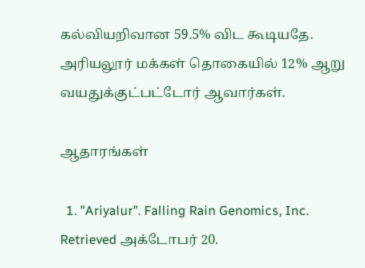கல்வியறிவான 59.5% விட கூடியதே. அரியலூர் மக்கள் தொகையில் 12% ஆறு வயதுக்குட்பட்டோர் ஆவார்கள்.

ஆதாரங்கள்

  1. "Ariyalur". Falling Rain Genomics, Inc. Retrieved அக்டோபர் 20.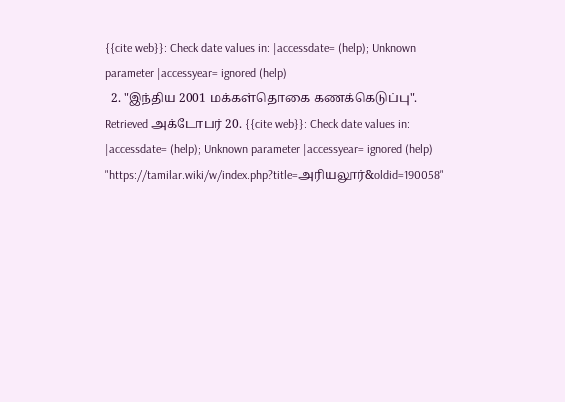{{cite web}}: Check date values in: |accessdate= (help); Unknown parameter |accessyear= ignored (help)
  2. "இந்திய 2001 மக்கள்தொகை கணக்கெடுப்பு". Retrieved அக்டோபர் 20. {{cite web}}: Check date values in: |accessdate= (help); Unknown parameter |accessyear= ignored (help)
"https://tamilar.wiki/w/index.php?title=அரியலூர்&oldid=190058"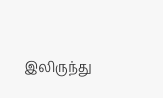இலிருந்து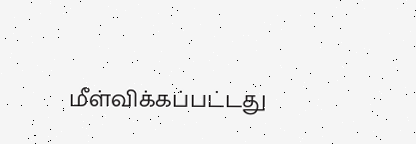மீள்விக்கப்பட்டது